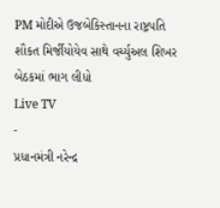PM મોદીએ ઉજબેકિસ્તાનના રાષ્ટ્રપતિ શૌકત મિર્જીયોયેવ સાથે વર્ચ્યુઅલ શિખર બેઠકમાં ભાગ લીધો
Live TV
-
પ્રધાનમંત્રી નરેન્દ્ર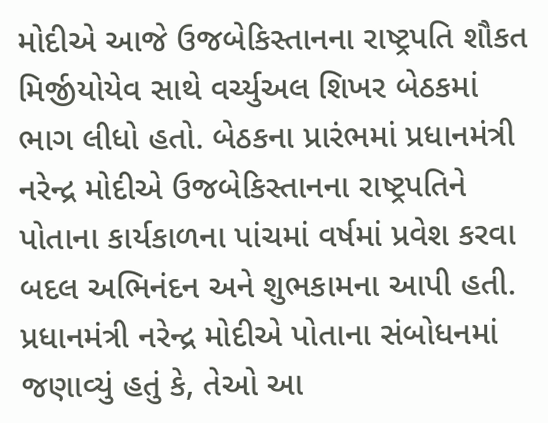મોદીએ આજે ઉજબેકિસ્તાનના રાષ્ટ્રપતિ શૌકત મિર્જીયોયેવ સાથે વર્ચ્યુઅલ શિખર બેઠકમાં ભાગ લીધો હતો. બેઠકના પ્રારંભમાં પ્રધાનમંત્રી નરેન્દ્ર મોદીએ ઉજબેકિસ્તાનના રાષ્ટ્રપતિને પોતાના કાર્યકાળના પાંચમાં વર્ષમાં પ્રવેશ કરવા બદલ અભિનંદન અને શુભકામના આપી હતી. પ્રધાનમંત્રી નરેન્દ્ર મોદીએ પોતાના સંબોધનમાં જણાવ્યું હતું કે, તેઓ આ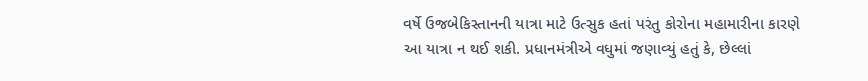વર્ષે ઉજબેકિસ્તાનની યાત્રા માટે ઉત્સુક હતાં પરંતુ કોરોના મહામારીના કારણે આ યાત્રા ન થઈ શકી. પ્રધાનમંત્રીએ વધુમાં જણાવ્યું હતું કે, છેલ્લાં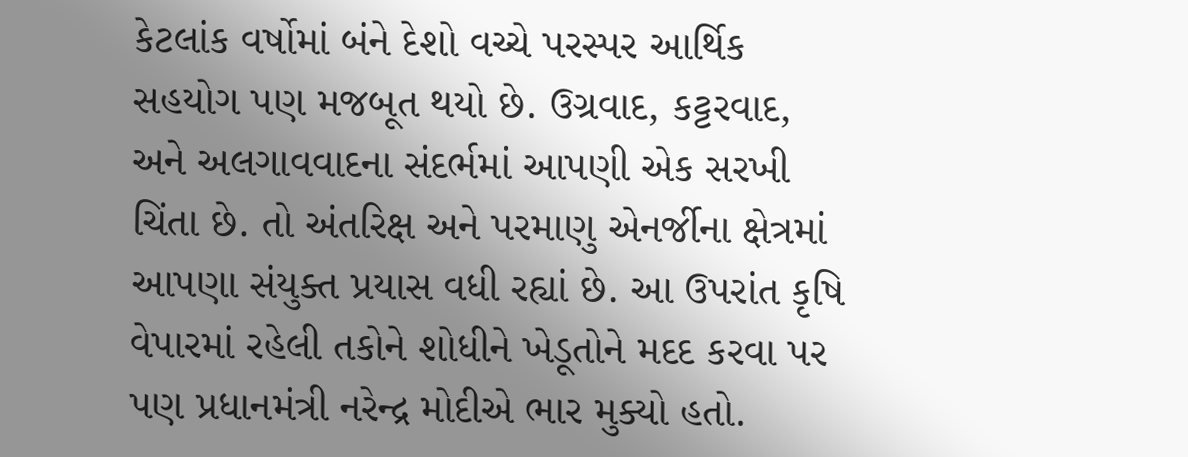કેટલાંક વર્ષોમાં બંને દેશો વચ્ચે પરસ્પર આર્થિક સહયોગ પણ મજબૂત થયો છે. ઉગ્રવાદ, કટ્ટરવાદ, અને અલગાવવાદના સંદર્ભમાં આપણી એક સરખી ચિંતા છે. તો અંતરિક્ષ અને પરમાણુ એનર્જીના ક્ષેત્રમાં આપણા સંયુક્ત પ્રયાસ વધી રહ્યાં છે. આ ઉપરાંત કૃષિ વેપારમાં રહેલી તકોને શોધીને ખેડૂતોને મદદ કરવા પર પણ પ્રધાનમંત્રી નરેન્દ્ર મોદીએ ભાર મુક્યો હતો.